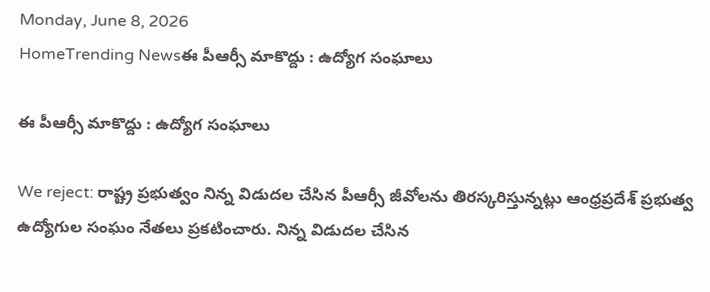Monday, June 8, 2026
HomeTrending Newsఈ పీఆర్సీ మాకొద్దు : ఉద్యోగ సంఘాలు

ఈ పీఆర్సీ మాకొద్దు : ఉద్యోగ సంఘాలు

We reject: రాష్ట్ర ప్రభుత్వం నిన్న విడుదల చేసిన పీఆర్సీ జీవోలను తిరస్కరిస్తున్నట్లు ఆంధ్రప్రదేశ్ ప్రభుత్వ ఉద్యోగుల సంఘం నేతలు ప్రకటించారు. నిన్న విడుదల చేసిన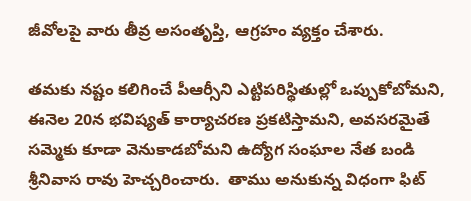జీవోలపై వారు తీవ్ర అసంతృప్తి, ఆగ్రహం వ్యక్తం చేశారు.

తమకు నష్టం కలిగించే పీఆర్సీని ఎట్టిపరిస్థితుల్లో ఒప్పుకోబోమని, ఈనెల 20న భవిష్యత్ కార్యాచరణ ప్రకటిస్తామని, అవసరమైతే సమ్మెకు కూడా వెనుకాడబోమని ఉద్యోగ సంఘాల నేత బండి శ్రీనివాస రావు హెచ్చరించారు.  తాము అనుకున్న విధంగా ఫిట్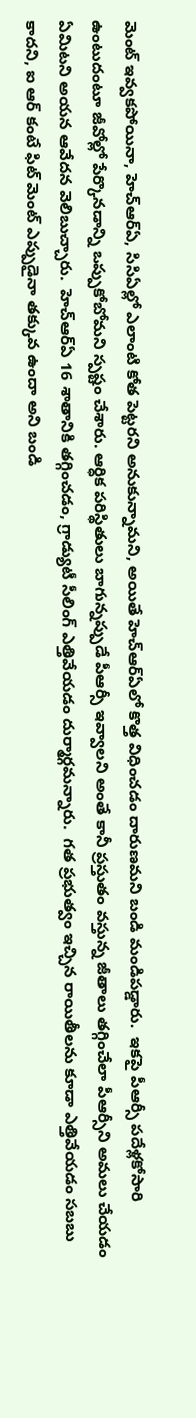మెంట్ ఇవ్వకపోయినా, హెచ్ఆర్ఏ, సిసిఏల్లో ఎలాంటి కోత పెట్టరని అనుకున్నామని, అయితే హెచ్ఆర్ఏలో కొత్త విధించడం దారుణమని బండి మండిపడ్డారు.  ఇకపై పీఆర్సీ పదేళ్లకోసారి ఉంటుదంటూ జీవోల్లో పేర్కొనడాన్ని ఒప్పుకోబోమని స్పష్టం చేశారు. ఆర్ధిక పరిస్థితులు బాగున్నప్పుడే పీఆర్సీ ఇవ్వాలని అంతే కానీ ప్రస్తుతం వస్తున్న జీతాలు తగ్గించేలా పీఆర్సీని అమలు చేయడం ఏమిటని అయన ఆవేదన వెలిబుచ్చారు.  హెచ్ఆర్ఏ 16 శాతానికి తగ్గించడం, గ్రాడ్యుటీ సీలింగ్ ఎత్తివేయడం దుర్మార్గమన్నారు.  గత ప్రభుత్వం ఇచ్చిన రాయితీలను కూడా ఎత్తివేయడం సబబు కాదని, ఐ ఆర్ కంటే ఫిట్ మెంట్ ఎప్పుడైనా తక్కువ ఉందా అని బండి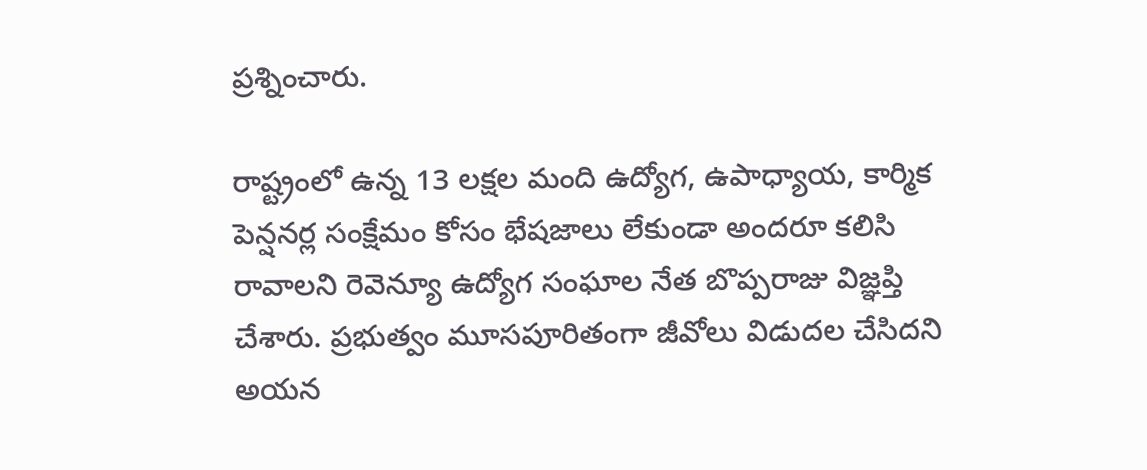ప్రశ్నించారు.

రాష్ట్రంలో ఉన్న 13 లక్షల మంది ఉద్యోగ, ఉపాధ్యాయ, కార్మిక పెన్షనర్ల సంక్షేమం కోసం భేషజాలు లేకుండా అందరూ కలిసి రావాలని రెవెన్యూ ఉద్యోగ సంఘాల నేత బొప్పరాజు విజ్ఞప్తి చేశారు. ప్రభుత్వం మూసపూరితంగా జీవోలు విడుదల చేసిదని అయన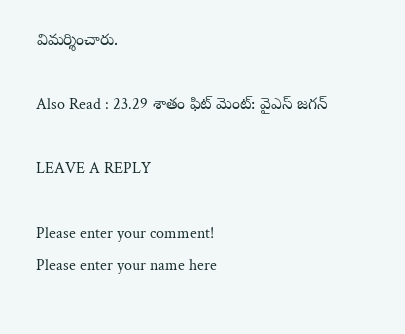విమర్శించారు.

Also Read : 23.29 శాతం ఫిట్ మెంట్: వైఎస్ జగన్

LEAVE A REPLY

Please enter your comment!
Please enter your name here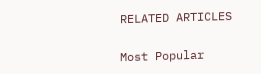RELATED ARTICLES

Most Popular